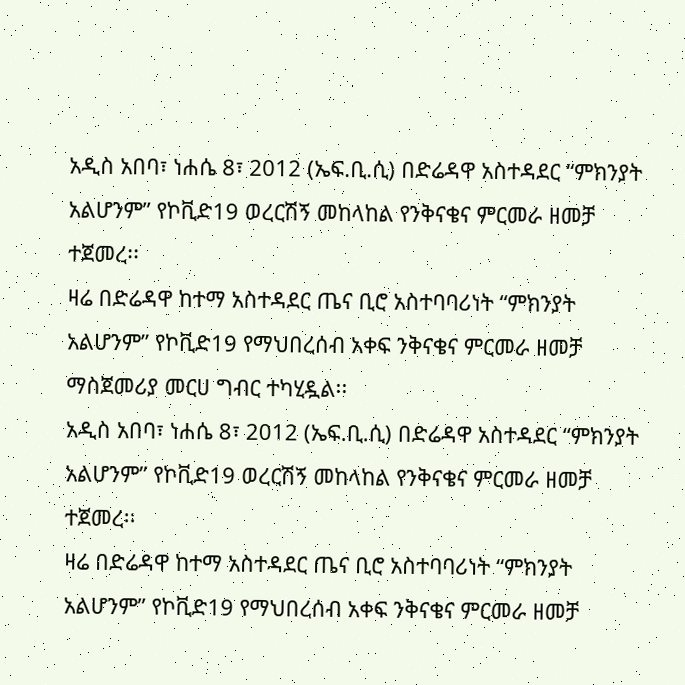አዲስ አበባ፣ ነሐሴ 8፣ 2012 (ኤፍ.ቢ.ሲ) በድሬዳዋ አስተዳደር “ምክንያት አልሆንም” የኮቪድ19 ወረርሽኝ መከላከል የንቅናቄና ምርመራ ዘመቻ ተጀመረ፡፡
ዛሬ በድሬዳዋ ከተማ አስተዳደር ጤና ቢሮ አስተባባሪነት “ምክንያት አልሆንም” የኮቪድ19 የማህበረሰብ አቀፍ ንቅናቄና ምርመራ ዘመቻ ማስጀመሪያ መርሀ ግብር ተካሂዷል፡፡
አዲስ አበባ፣ ነሐሴ 8፣ 2012 (ኤፍ.ቢ.ሲ) በድሬዳዋ አስተዳደር “ምክንያት አልሆንም” የኮቪድ19 ወረርሽኝ መከላከል የንቅናቄና ምርመራ ዘመቻ ተጀመረ፡፡
ዛሬ በድሬዳዋ ከተማ አስተዳደር ጤና ቢሮ አስተባባሪነት “ምክንያት አልሆንም” የኮቪድ19 የማህበረሰብ አቀፍ ንቅናቄና ምርመራ ዘመቻ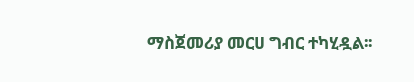ማስጀመሪያ መርሀ ግብር ተካሂዷል፡፡